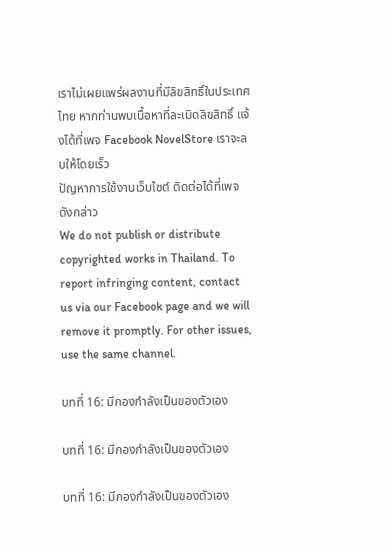เราไม่เผยแพร่ผลงานที่มีลิขสิทธิ์ในประเทศไทย หากท่านพบเนื้อหาที่ละเมิดลิขสิทธิ์ แจ้งได้ที่เพจ Facebook NovelStore เราจะลบให้โดยเร็ว
ปัญหาการใช้งานเว็บไซต์ ติดต่อได้ที่เพจดังกล่าว
We do not publish or distribute copyrighted works in Thailand. To report infringing content, contact us via our Facebook page and we will remove it promptly. For other issues, use the same channel.

บทที่ 16: มีกองกำลังเป็นของตัวเอง

บทที่ 16: มีกองกำลังเป็นของตัวเอง

บทที่ 16: มีกองกำลังเป็นของตัวเอง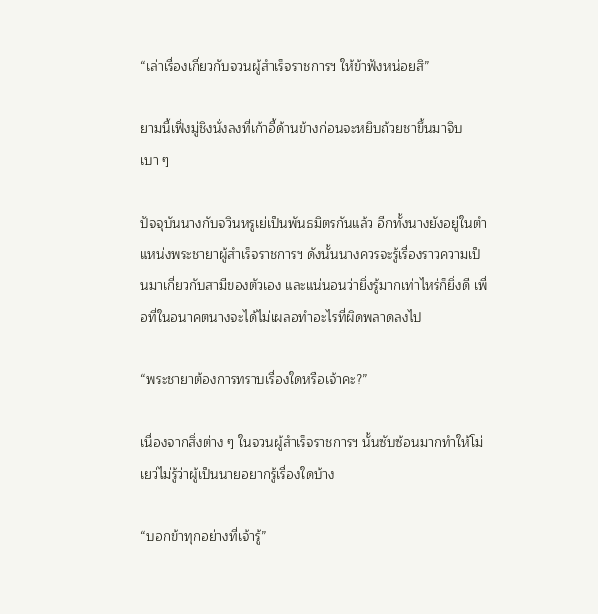“เล่าเรื่องเกี่ยวกับจวนผู้สำเร็จราชการฯ ให้ข้าฟังหน่อยสิ”

ยามนี้เฟิ่งมู่ชิงนั่งลงที่เก้าอี้ด้านข้างก่อนจะหยิบถ้วยชาขึ้นมาจิบเบา ๆ

ปัจจุบันนางกับจวินหรูเย่เป็นพันธมิตรกันแล้ว อีกทั้งนางยังอยู่ในตำแหน่งพระชายาผู้สำเร็จราชการฯ ดังนั้นนางควรจะรู้เรื่องราวความเป็นมาเกี่ยวกับสามีของตัวเอง และแน่นอนว่ายิ่งรู้มากเท่าไหร่ก็ยิ่งดี เพื่อที่ในอนาคตนางจะได้ไม่เผลอทำอะไรที่ผิดพลาดลงไป

“พระชายาต้องการทราบเรื่องใดหรือเจ้าคะ?”

เนื่องจากสิ่งต่าง ๆ ในจวนผู้สำเร็จราชการฯ นั้นซับซ้อนมากทำให้โม่เยว่ไม่รู้ว่าผู้เป็นนายอยากรู้เรื่องใดบ้าง

“บอกข้าทุกอย่างที่เจ้ารู้”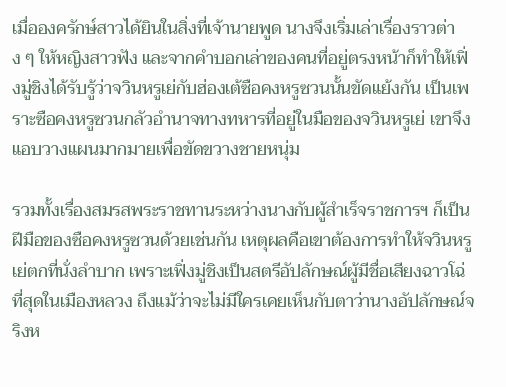เมื่อองครักษ์สาวได้ยินในสิ่งที่เจ้านายพูด นางจึงเริ่มเล่าเรื่องราวต่าง ๆ ให้หญิงสาวฟัง และจากคำบอกเล่าของคนที่อยู่ตรงหน้าก็ทำให้เฟิ่งมู่ชิงได้รับรู้ว่าจวินหรูเย่กับฮ่องเต้ซือคงหรูซวนนั้นขัดแย้งกัน เป็นเพราะซือคงหรูซวนกลัวอำนาจทางทหารที่อยู่ในมือของจวินหรูเย่ เขาจึงแอบวางแผนมากมายเพื่อขัดขวางชายหนุ่ม

รวมทั้งเรื่องสมรสพระราชทานระหว่างนางกับผู้สำเร็จราชการฯ ก็เป็นฝีมือของซือคงหรูซวนด้วยเช่นกัน เหตุผลคือเขาต้องการทำให้จวินหรูเย่ตกที่นั่งลำบาก เพราะเฟิ่งมู่ชิงเป็นสตรีอัปลักษณ์ผู้มีชื่อเสียงฉาวโฉ่ที่สุดในเมืองหลวง ถึงแม้ว่าจะไม่มีใครเคยเห็นกับตาว่านางอัปลักษณ์จริงห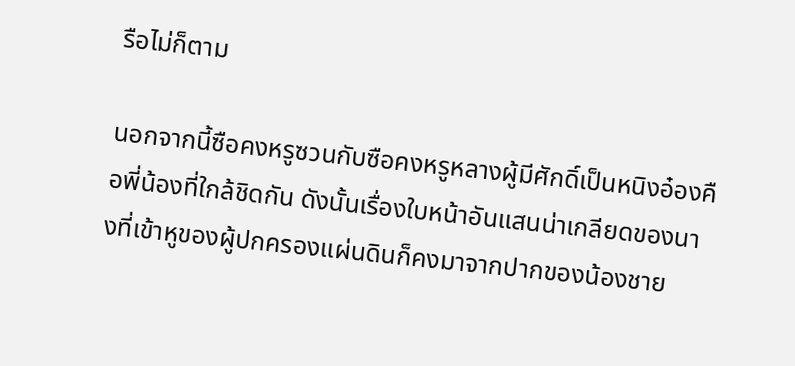รือไม่ก็ตาม

นอกจากนี้ซือคงหรูซวนกับซือคงหรูหลางผู้มีศักดิ์เป็นหนิงอ๋องคือพี่น้องที่ใกล้ชิดกัน ดังนั้นเรื่องใบหน้าอันแสนน่าเกลียดของนางที่เข้าหูของผู้ปกครองแผ่นดินก็คงมาจากปากของน้องชาย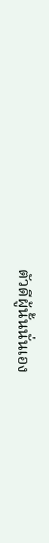ตัวดีผู้นั้นนั่นเอง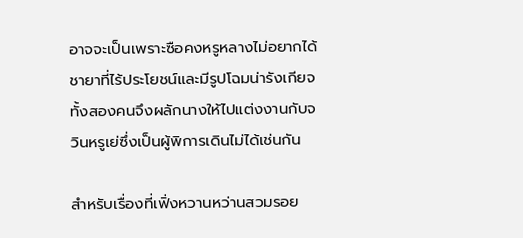อาจจะเป็นเพราะซือคงหรูหลางไม่อยากได้ชายาที่ไร้ประโยชน์และมีรูปโฉมน่ารังเกียจ ทั้งสองคนจึงผลักนางให้ไปแต่งงานกับจวินหรูเย่ซึ่งเป็นผู้พิการเดินไม่ได้เช่นกัน

สำหรับเรื่องที่เฟิ่งหวานหว่านสวมรอย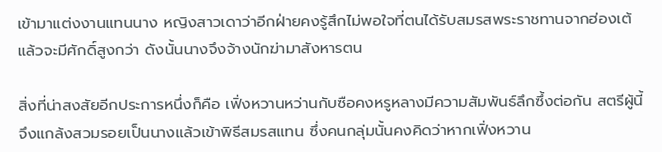เข้ามาแต่งงานแทนนาง หญิงสาวเดาว่าอีกฝ่ายคงรู้สึกไม่พอใจที่ตนได้รับสมรสพระราชทานจากฮ่องเต้แล้วจะมีศักดิ์สูงกว่า ดังนั้นนางจึงจ้างนักฆ่ามาสังหารตน

สิ่งที่น่าสงสัยอีกประการหนึ่งก็คือ เฟิ่งหวานหว่านกับซือคงหรูหลางมีความสัมพันธ์ลึกซึ้งต่อกัน สตรีผู้นี้จึงแกล้งสวมรอยเป็นนางแล้วเข้าพิธีสมรสแทน ซึ่งคนกลุ่มนั้นคงคิดว่าหากเฟิ่งหวาน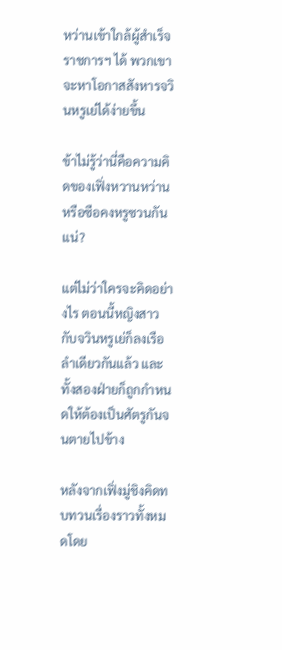หว่านเข้าใกล้ผู้สำเร็จราชการฯ ได้ พวกเขาจะหาโอกาสสังหารจวินหรูเย่ได้ง่ายขึ้น

ข้าไม่รู้ว่านี่คือความคิดของเฟิ่งหวานหว่านหรือซือคงหรูซวนกันแน่?

แต่ไม่ว่าใครจะคิดอย่างไร ตอนนี้หญิงสาวกับจวินหรูเย่ก็ลงเรือลำเดียวกันแล้ว และทั้งสองฝ่ายก็ถูกกำหนดให้ต้องเป็นศัตรูกันจนตายไปข้าง

หลังจากเฟิ่งมู่ชิงคิดทบทวนเรื่องราวทั้งหมดโดย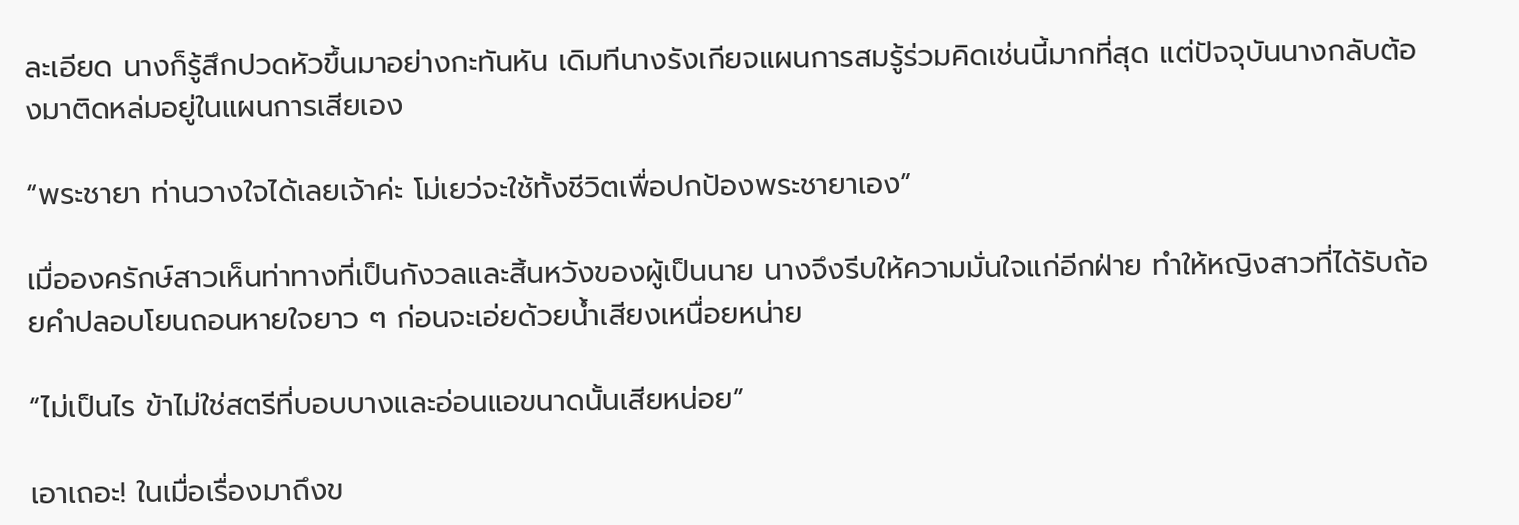ละเอียด นางก็รู้สึกปวดหัวขึ้นมาอย่างกะทันหัน เดิมทีนางรังเกียจแผนการสมรู้ร่วมคิดเช่นนี้มากที่สุด แต่ปัจจุบันนางกลับต้องมาติดหล่มอยู่ในแผนการเสียเอง

“พระชายา ท่านวางใจได้เลยเจ้าค่ะ โม่เยว่จะใช้ทั้งชีวิตเพื่อปกป้องพระชายาเอง”

เมื่อองครักษ์สาวเห็นท่าทางที่เป็นกังวลและสิ้นหวังของผู้เป็นนาย นางจึงรีบให้ความมั่นใจแก่อีกฝ่าย ทำให้หญิงสาวที่ได้รับถ้อยคำปลอบโยนถอนหายใจยาว ๆ ก่อนจะเอ่ยด้วยน้ำเสียงเหนื่อยหน่าย

“ไม่เป็นไร ข้าไม่ใช่สตรีที่บอบบางและอ่อนแอขนาดนั้นเสียหน่อย”

เอาเถอะ! ในเมื่อเรื่องมาถึงข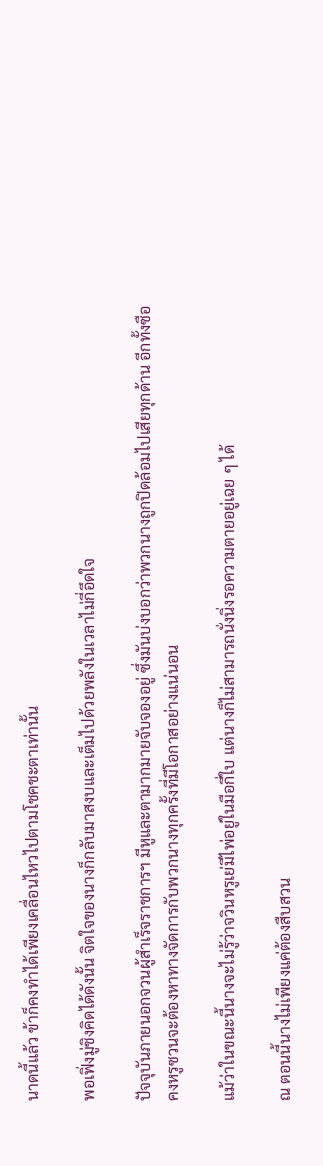นาดนี้แล้ว ข้าก็คงทำได้เพียงเคลื่อนไหวไปตามโชคชะตาเท่านั้น

พอเฟิ่งมู่ชิงคิดได้ดังนั้น จิตใจของนางก็กลับมาสงบและเต็มไปด้วยพลังในเวลาไม่กี่อึดใจ

ปัจจุบันภายนอกจวนผู้สำเร็จราชการฯ มีหูและตามากมายจับจองอยู่ ซึ่งมันบ่งบอกว่าพวกนางถูกปิดล้อมไปเสียทุกด้าน อีกทั้งซือคงหรูซวนจะต้องหาทางจัดการกับพวกนางทุกครั้งที่มีโอกาสอย่างแน่นอน

แม้ว่าในขณะนี้นางจะไม่รู้ว่าจวินหรูเย่มีไพ่อยู่ในมือกี่ใบ แต่นางก็ไม่สามารถนั่งนิ่งรอความตายอยู่เฉย ๆ ได้

ณ ตอนนี้นางไม่เพียงแค่ต้องสืบสวน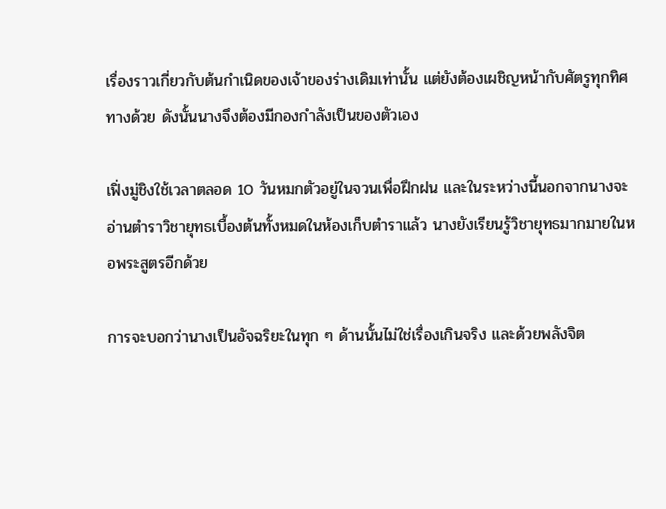เรื่องราวเกี่ยวกับต้นกำเนิดของเจ้าของร่างเดิมเท่านั้น แต่ยังต้องเผชิญหน้ากับศัตรูทุกทิศทางด้วย ดังนั้นนางจึงต้องมีกองกำลังเป็นของตัวเอง

เฟิ่งมู่ชิงใช้เวลาตลอด 10 วันหมกตัวอยู่ในจวนเพื่อฝึกฝน และในระหว่างนี้นอกจากนางจะอ่านตำราวิชายุทธเบื้องต้นทั้งหมดในห้องเก็บตำราแล้ว นางยังเรียนรู้วิชายุทธมากมายในหอพระสูตรอีกด้วย

การจะบอกว่านางเป็นอัจฉริยะในทุก ๆ ด้านนั้นไม่ใช่เรื่องเกินจริง และด้วยพลังจิต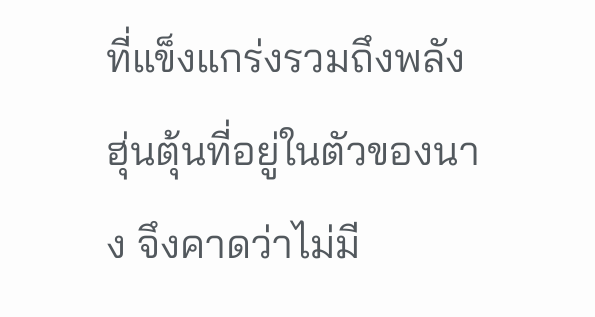ที่แข็งแกร่งรวมถึงพลังฮุ่นตุ้นที่อยู่ในตัวของนาง จึงคาดว่าไม่มี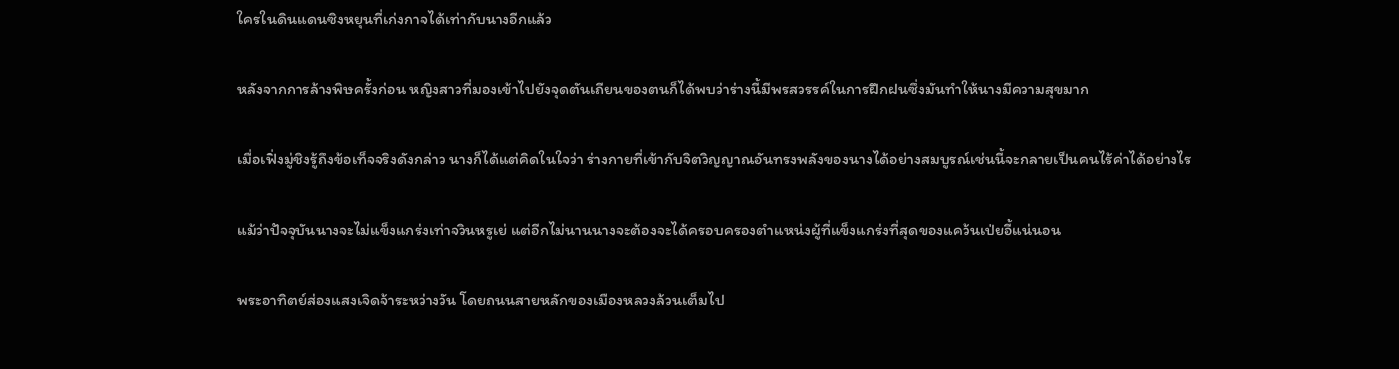ใครในดินแดนซิงหยุนที่เก่งกาจได้เท่ากับนางอีกแล้ว

หลังจากการล้างพิษครั้งก่อน หญิงสาวที่มองเข้าไปยังจุดตันเถียนของตนก็ได้พบว่าร่างนี้มีพรสวรรค์ในการฝึกฝนซึ่งมันทำให้นางมีความสุขมาก

เมื่อเฟิ่งมู่ชิงรู้ถึงข้อเท็จจริงดังกล่าว นางก็ได้แต่คิดในใจว่า ร่างกายที่เข้ากับจิตวิญญาณอันทรงพลังของนางได้อย่างสมบูรณ์เช่นนี้จะกลายเป็นคนไร้ค่าได้อย่างไร

แม้ว่าปัจจุบันนางจะไม่แข็งแกร่งเท่าจวินหรูเย่ แต่อีกไม่นานนางจะต้องจะได้ครอบครองตำแหน่งผู้ที่แข็งแกร่งที่สุดของแคว้นเป่ยอี้แน่นอน

พระอาทิตย์ส่องแสงเจิดจ้าระหว่างวัน โดยถนนสายหลักของเมืองหลวงล้วนเต็มไป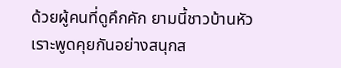ด้วยผู้คนที่ดูคึกคัก ยามนี้ชาวบ้านหัวเราะพูดคุยกันอย่างสนุกส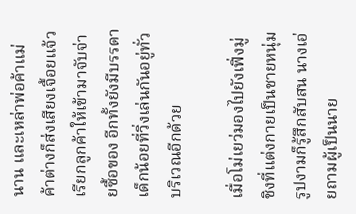นาน และเหล่าพ่อค้าแม่ค้าต่างก็ส่งเสียงเจื้อยแจ้วเรียกลูกค้าให้เข้ามาจับจ่ายซื้อของ อีกทั้งยังมีบรรดาเด็กน้อยที่วิ่งเล่นกันอยู่ทั่วบริเวณอีกด้วย

เมื่อโม่เยว่มองไปยังเฟิ่งมู่ชิงที่แต่งกายเป็นชายหนุ่มรูปงามก็รู้สึกสับสน นางเอ่ยถามผู้เป็นนาย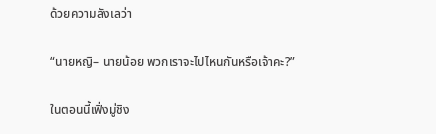ด้วยความลังเลว่า

“นายหญิ– นายน้อย พวกเราจะไปไหนกันหรือเจ้าคะ?”

ในตอนนี้เฟิ่งมู่ชิง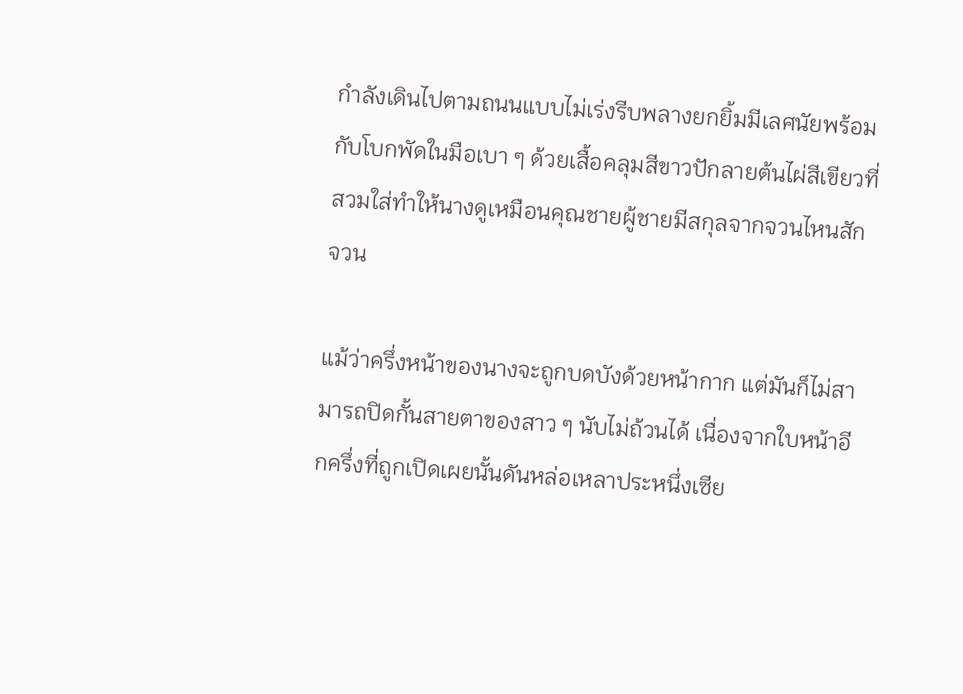กำลังเดินไปตามถนนแบบไม่เร่งรีบพลางยกยิ้มมีเลศนัยพร้อมกับโบกพัดในมือเบา ๆ ด้วยเสื้อคลุมสีขาวปักลายต้นไผ่สีเขียวที่สวมใส่ทำให้นางดูเหมือนคุณชายผู้ชายมีสกุลจากจวนไหนสักจวน

แม้ว่าครึ่งหน้าของนางจะถูกบดบังด้วยหน้ากาก แต่มันก็ไม่สามารถปิดกั้นสายตาของสาว ๆ นับไม่ถ้วนได้ เนื่องจากใบหน้าอีกครึ่งที่ถูกเปิดเผยนั้นดันหล่อเหลาประหนึ่งเซีย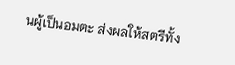นผู้เป็นอมตะ ส่งผลให้สตรีทั้ง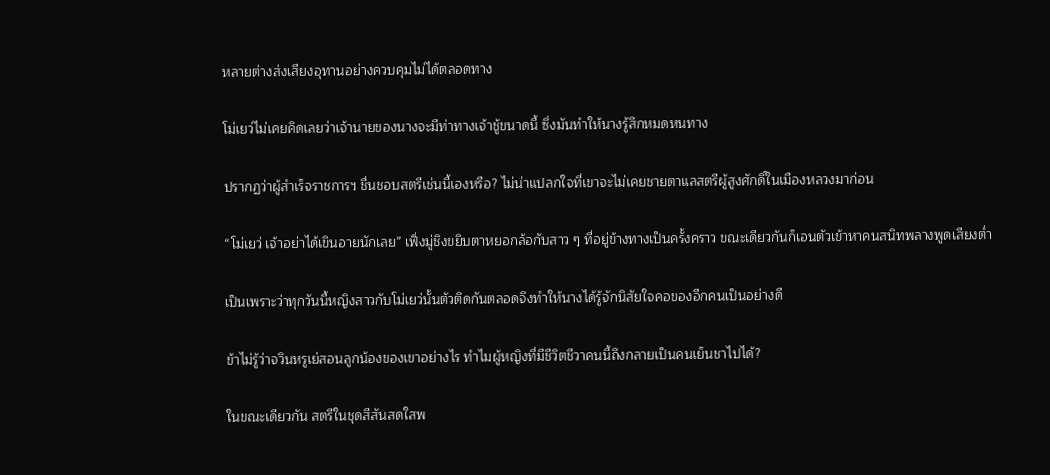หลายต่างส่งเสียงอุทานอย่างควบคุมไม่ได้ตลอดทาง

โม่เยว่ไม่เคยคิดเลยว่าเจ้านายของนางจะมีท่าทางเจ้าชู้ขนาดนี้ ซึ่งมันทำให้นางรู้สึกหมดหนทาง

ปรากฏว่าผู้สำเร็จราชการฯ ชื่นชอบสตรีเช่นนี้เองหรือ? ไม่น่าแปลกใจที่เขาจะไม่เคยชายตาแลสตรีผู้สูงศักดิ์ในเมืองหลวงมาก่อน

“โม่เยว่ เจ้าอย่าได้เขินอายนักเลย” เฟิ่งมู่ชิงขยิบตาหยอกล้อกับสาว ๆ ที่อยู่ข้างทางเป็นครั้งคราว ขณะเดียวกันก็เอนตัวเข้าหาคนสนิทพลางพูดเสียงต่ำ

เป็นเพราะว่าทุกวันนี้หญิงสาวกับโม่เยว่นั้นตัวติดกันตลอดจึงทำให้นางได้รู้จักนิสัยใจคอของอีกคนเป็นอย่างดี

ข้าไม่รู้ว่าจวินหรูเย่สอนลูกน้องของเขาอย่างไร ทำไมผู้หญิงที่มีชีวิตชีวาคนนี้ถึงกลายเป็นคนเย็นชาไปได้?

ในขณะเดียวกัน สตรีในชุดสีสันสดใสพ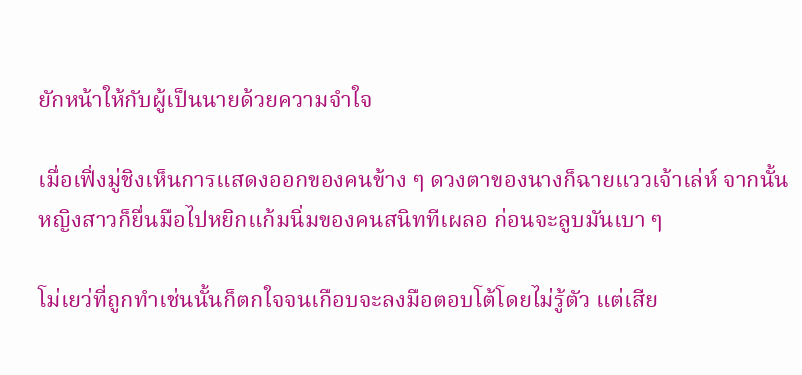ยักหน้าให้กับผู้เป็นนายด้วยความจำใจ

เมื่อเฟิ่งมู่ชิงเห็นการแสดงออกของคนข้าง ๆ ดวงตาของนางก็ฉายแววเจ้าเล่ห์ จากนั้นหญิงสาวก็ยื่นมือไปหยิกแก้มนิ่มของคนสนิททีเผลอ ก่อนจะลูบมันเบา ๆ

โม่เยว่ที่ถูกทำเช่นนั้นก็ตกใจจนเกือบจะลงมือตอบโต้โดยไม่รู้ตัว แต่เสีย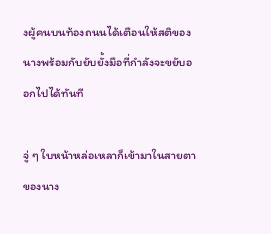งผู้คนบนท้องถนนได้เตือนให้สติของนางพร้อมกับยับยั้งมือที่กำลังจะขยับออกไปได้ทันที

จู่ ๆ ใบหน้าหล่อเหลาก็เข้ามาในสายตาของนาง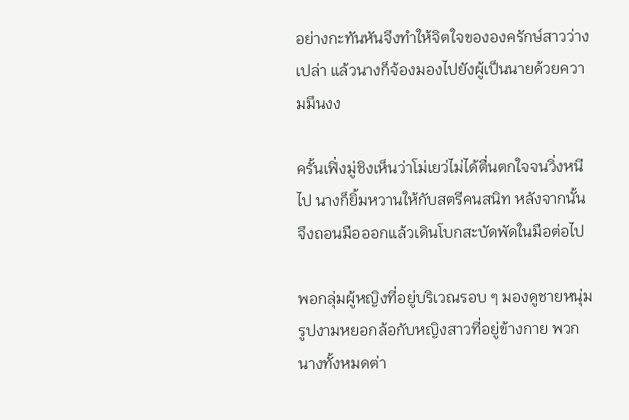อย่างกะทันหันจึงทำให้จิตใจขององครักษ์สาวว่างเปล่า แล้วนางก็จ้องมองไปยังผู้เป็นนายด้วยความมึนงง

ครั้นเฟิ่งมู่ชิงเห็นว่าโม่เยว่ไม่ได้ตื่นตกใจจนวิ่งหนีไป นางก็ยิ้มหวานให้กับสตรีคนสนิท หลังจากนั้นจึงถอนมือออกแล้วเดินโบกสะบัดพัดในมือต่อไป

พอกลุ่มผู้หญิงที่อยู่บริเวณรอบ ๆ มองดูชายหนุ่มรูปงามหยอกล้อกับหญิงสาวที่อยู่ข้างกาย พวกนางทั้งหมดต่า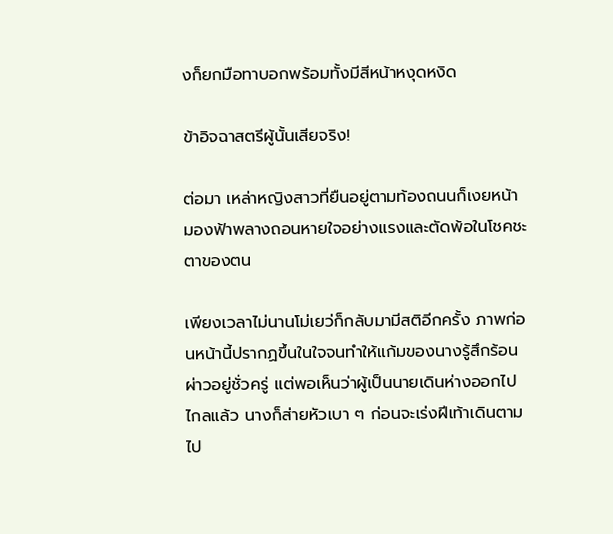งก็ยกมือทาบอกพร้อมทั้งมีสีหน้าหงุดหงิด

ข้าอิจฉาสตรีผู้นั้นเสียจริง!

ต่อมา เหล่าหญิงสาวที่ยืนอยู่ตามท้องถนนก็เงยหน้ามองฟ้าพลางถอนหายใจอย่างแรงและตัดพ้อในโชคชะตาของตน

เพียงเวลาไม่นานโม่เยว่ก็กลับมามีสติอีกครั้ง ภาพก่อนหน้านี้ปรากฏขึ้นในใจจนทำให้แก้มของนางรู้สึกร้อนผ่าวอยู่ชั่วครู่ แต่พอเห็นว่าผู้เป็นนายเดินห่างออกไปไกลแล้ว นางก็ส่ายหัวเบา ๆ ก่อนจะเร่งฝีเท้าเดินตามไป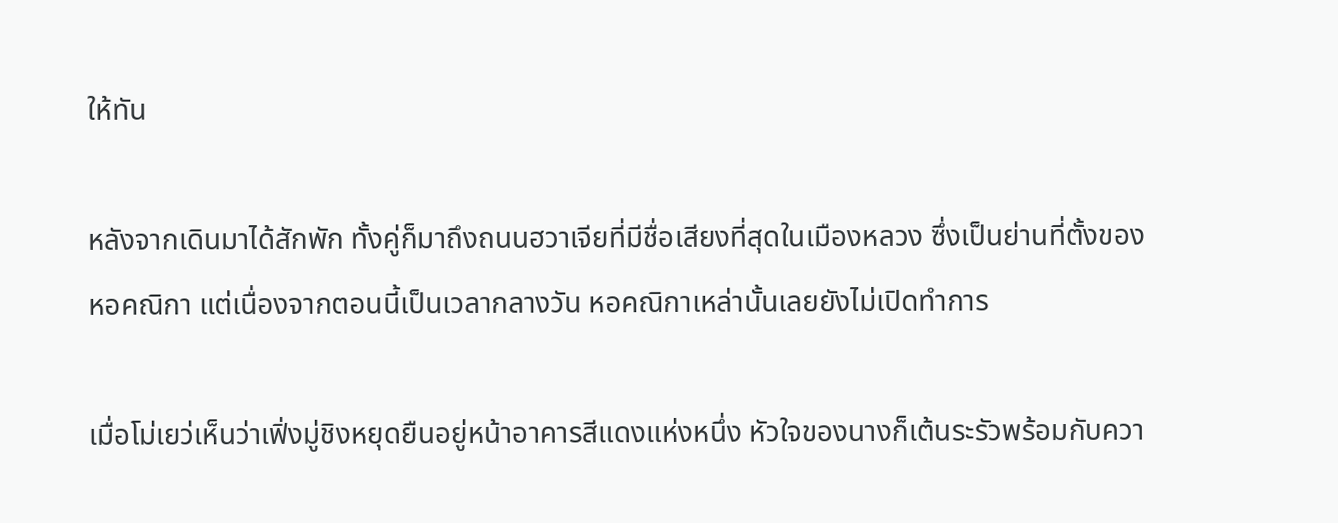ให้ทัน

หลังจากเดินมาได้สักพัก ทั้งคู่ก็มาถึงถนนฮวาเจียที่มีชื่อเสียงที่สุดในเมืองหลวง ซึ่งเป็นย่านที่ตั้งของหอคณิกา แต่เนื่องจากตอนนี้เป็นเวลากลางวัน หอคณิกาเหล่านั้นเลยยังไม่เปิดทำการ

เมื่อโม่เยว่เห็นว่าเฟิ่งมู่ชิงหยุดยืนอยู่หน้าอาคารสีแดงแห่งหนึ่ง หัวใจของนางก็เต้นระรัวพร้อมกับควา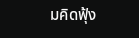มคิดฟุ้ง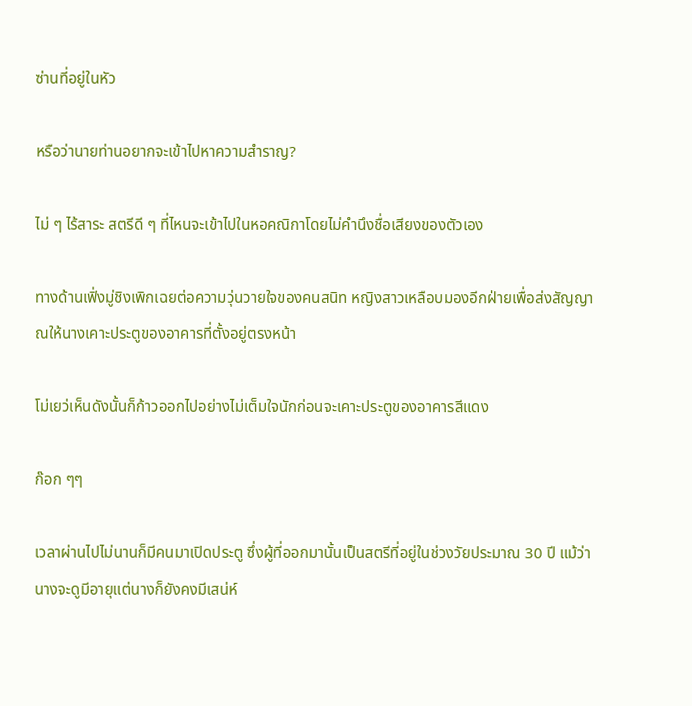ซ่านที่อยู่ในหัว

หรือว่านายท่านอยากจะเข้าไปหาความสำราญ?

ไม่ ๆ ไร้สาระ สตรีดี ๆ ที่ไหนจะเข้าไปในหอคณิกาโดยไม่คำนึงชื่อเสียงของตัวเอง

ทางด้านเฟิ่งมู่ชิงเพิกเฉยต่อความวุ่นวายใจของคนสนิท หญิงสาวเหลือบมองอีกฝ่ายเพื่อส่งสัญญาณให้นางเคาะประตูของอาคารที่ตั้งอยู่ตรงหน้า

โม่เยว่เห็นดังนั้นก็ก้าวออกไปอย่างไม่เต็มใจนักก่อนจะเคาะประตูของอาคารสีแดง

ก๊อก ๆๆ

เวลาผ่านไปไม่นานก็มีคนมาเปิดประตู ซึ่งผู้ที่ออกมานั้นเป็นสตรีที่อยู่ในช่วงวัยประมาณ 30 ปี แม้ว่านางจะดูมีอายุแต่นางก็ยังคงมีเสน่ห์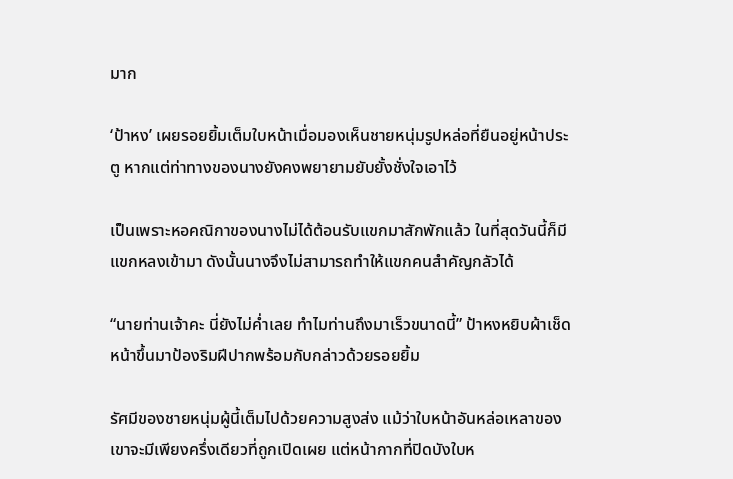มาก

‘ป้าหง’ เผยรอยยิ้มเต็มใบหน้าเมื่อมองเห็นชายหนุ่มรูปหล่อที่ยืนอยู่หน้าประตู หากแต่ท่าทางของนางยังคงพยายามยับยั้งชั่งใจเอาไว้

เป็นเพราะหอคณิกาของนางไม่ได้ต้อนรับแขกมาสักพักแล้ว ในที่สุดวันนี้ก็มีแขกหลงเข้ามา ดังนั้นนางจึงไม่สามารถทำให้แขกคนสำคัญกลัวได้

“นายท่านเจ้าคะ นี่ยังไม่ค่ำเลย ทำไมท่านถึงมาเร็วขนาดนี้” ป้าหงหยิบผ้าเช็ดหน้าขึ้นมาป้องริมฝีปากพร้อมกับกล่าวด้วยรอยยิ้ม

รัศมีของชายหนุ่มผู้นี้เต็มไปด้วยความสูงส่ง แม้ว่าใบหน้าอันหล่อเหลาของเขาจะมีเพียงครึ่งเดียวที่ถูกเปิดเผย แต่หน้ากากที่ปิดบังใบห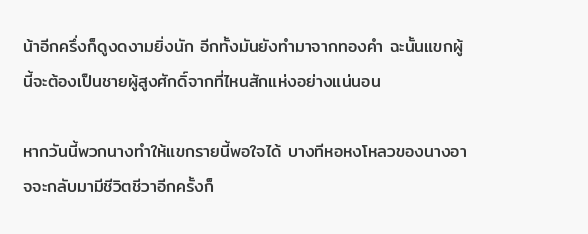น้าอีกครึ่งก็ดูงดงามยิ่งนัก อีกทั้งมันยังทำมาจากทองคำ ฉะนั้นแขกผู้นี้จะต้องเป็นชายผู้สูงศักดิ์จากที่ไหนสักแห่งอย่างแน่นอน

หากวันนี้พวกนางทำให้แขกรายนี้พอใจได้ บางทีหอหงโหลวของนางอาจจะกลับมามีชีวิตชีวาอีกครั้งก็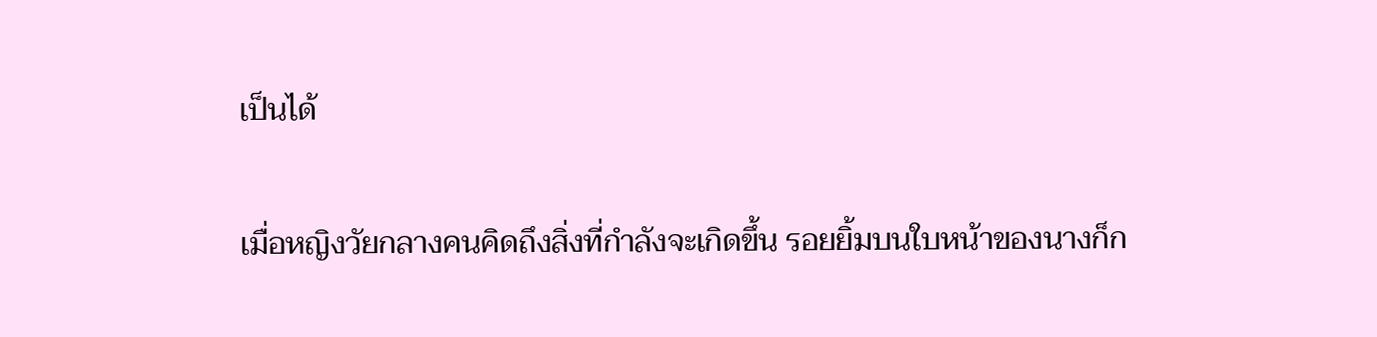เป็นได้

เมื่อหญิงวัยกลางคนคิดถึงสิ่งที่กำลังจะเกิดขึ้น รอยยิ้มบนใบหน้าของนางก็ก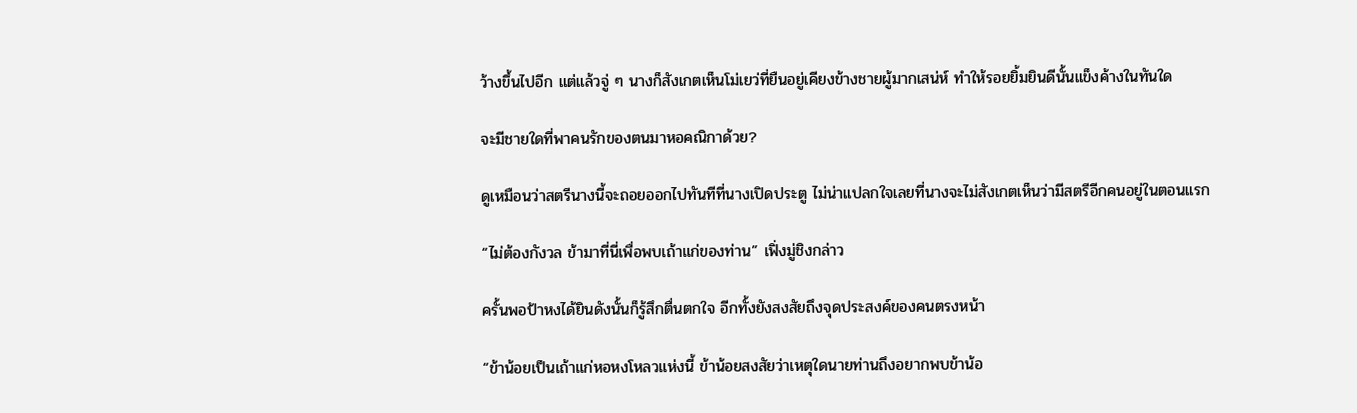ว้างขึ้นไปอีก แต่แล้วจู่ ๆ นางก็สังเกตเห็นโม่เยว่ที่ยืนอยู่เคียงข้างชายผู้มากเสน่ห์ ทำให้รอยยิ้มยินดีนั้นแข็งค้างในทันใด

จะมีชายใดที่พาคนรักของตนมาหอคณิกาด้วย?

ดูเหมือนว่าสตรีนางนี้จะถอยออกไปทันทีที่นางเปิดประตู ไม่น่าแปลกใจเลยที่นางจะไม่สังเกตเห็นว่ามีสตรีอีกคนอยู่ในตอนแรก

“ไม่ต้องกังวล ข้ามาที่นี่เพื่อพบเถ้าแก่ของท่าน” เฟิ่งมู่ชิงกล่าว

ครั้นพอป้าหงได้ยินดังนั้นก็รู้สึกตื่นตกใจ อีกทั้งยังสงสัยถึงจุดประสงค์ของคนตรงหน้า

“ข้าน้อยเป็นเถ้าแก่หอหงโหลวแห่งนี้ ข้าน้อยสงสัยว่าเหตุใดนายท่านถึงอยากพบข้าน้อ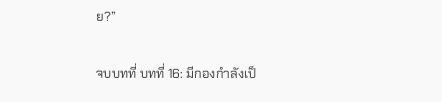ย?”

จบบทที่ บทที่ 16: มีกองกำลังเป็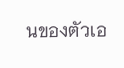นของตัวเอ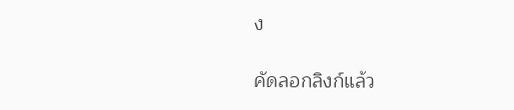ง

คัดลอกลิงก์แล้ว